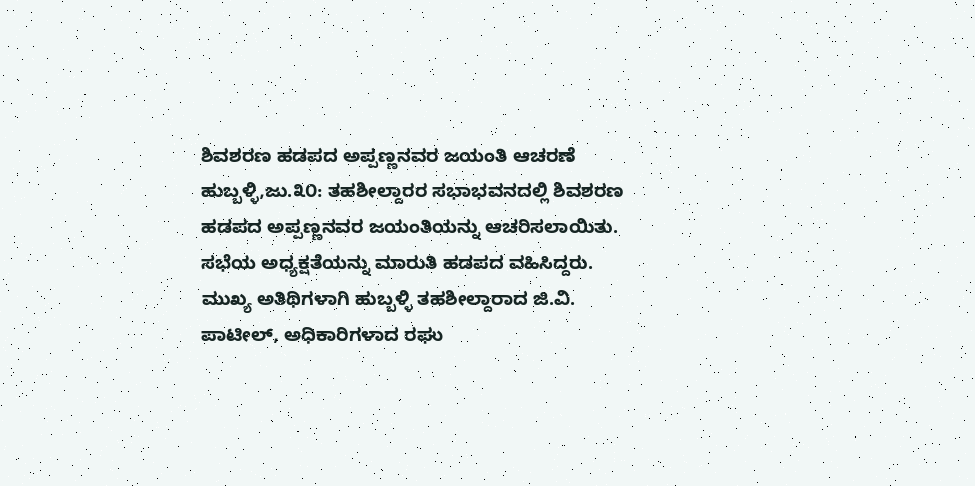ಶಿವಶರಣ ಹಡಪದ ಅಪ್ಪಣ್ಣನವರ ಜಯಂತಿ ಆಚರಣೆ
ಹುಬ್ಬಳ್ಳಿ,ಜು.೩೦: ತಹಶೀಲ್ದಾರರ ಸಭಾಭವನದಲ್ಲಿ ಶಿವಶರಣ ಹಡಪದ ಅಪ್ಪಣ್ಣನವರ ಜಯಂತಿಯನ್ನು ಆಚರಿಸಲಾಯಿತು. ಸಭೆಯ ಅಧ್ಯಕ್ಷತೆಯನ್ನು ಮಾರುತಿ ಹಡಪದ ವಹಿಸಿದ್ದರು. ಮುಖ್ಯ ಅತಿಥಿಗಳಾಗಿ ಹುಬ್ಬಳ್ಳಿ ತಹಶೀಲ್ದಾರಾದ ಜಿ.ವಿ. ಪಾಟೀಲ್, ಅಧಿಕಾರಿಗಳಾದ ರಘು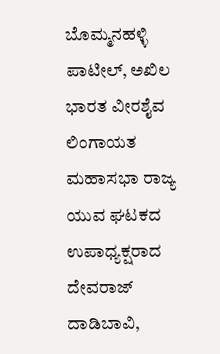ಬೊಮ್ಮನಹಳ್ಳಿ ಪಾಟೀಲ್, ಅಖಿಲ ಭಾರತ ವೀರಶೈವ ಲಿಂಗಾಯತ ಮಹಾಸಭಾ ರಾಜ್ಯ ಯುವ ಘಟಕದ ಉಪಾಧ್ಯಕ್ಷರಾದ ದೇವರಾಜ್ ದಾಡಿಬಾವಿ,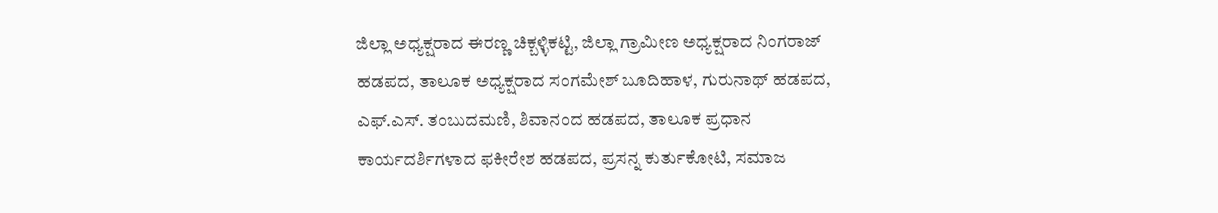ಜಿಲ್ಲಾ ಅಧ್ಯಕ್ಷರಾದ ಈರಣ್ಣ ಚಿಕ್ಬಳ್ಳಿಕಟ್ಟಿ, ಜಿಲ್ಲಾ ಗ್ರಾಮೀಣ ಅಧ್ಯಕ್ಷರಾದ ನಿಂಗರಾಜ್ ಹಡಪದ, ತಾಲೂಕ ಅಧ್ಯಕ್ಷರಾದ ಸಂಗಮೇಶ್ ಬೂದಿಹಾಳ, ಗುರುನಾಥ್ ಹಡಪದ, ಎಫ್.ಎಸ್. ತಂಬುದಮಣಿ, ಶಿವಾನಂದ ಹಡಪದ, ತಾಲೂಕ ಪ್ರಧಾನ ಕಾರ್ಯದರ್ಶಿಗಳಾದ ಫಕೀರೇಶ ಹಡಪದ, ಪ್ರಸನ್ನ ಕುರ್ತುಕೋಟಿ, ಸಮಾಜ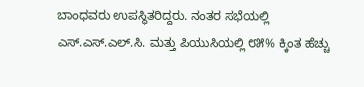ಬಾಂಧವರು ಉಪಸ್ಥಿತರಿದ್ದರು. ನಂತರ ಸಭೆಯಲ್ಲಿ ಎಸ್.ಎಸ್.ಎಲ್.ಸಿ. ಮತ್ತು ಪಿಯುಸಿಯಲ್ಲಿ ೮೫% ಕ್ಕಿಂತ ಹೆಚ್ಚು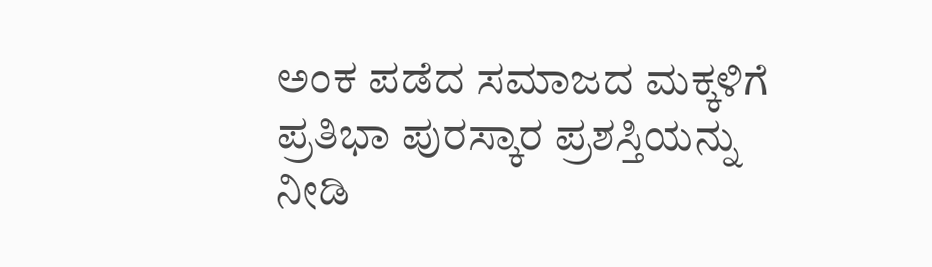ಅಂಕ ಪಡೆದ ಸಮಾಜದ ಮಕ್ಕಳಿಗೆ ಪ್ರತಿಭಾ ಪುರಸ್ಕಾರ ಪ್ರಶಸ್ತಿಯನ್ನು ನೀಡಿ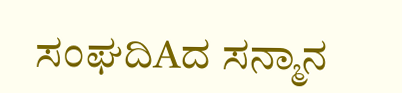ಸಂಘದಿAದ ಸನ್ಮಾನ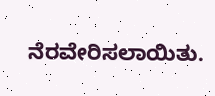ನೆರವೇರಿಸಲಾಯಿತು.